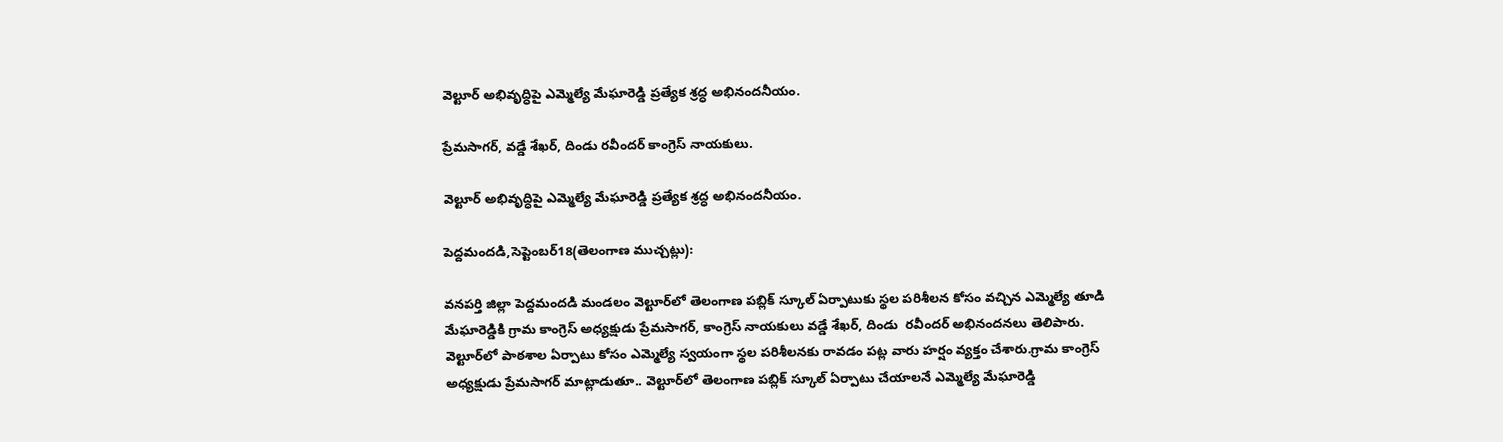వెల్టూర్‌ అభివృద్ధిపై ఎమ్మెల్యే మేఘారెడ్డి ప్రత్యేక శ్రద్ధ అభినందనీయం.

ప్రేమసాగర్‌, వడ్డే శేఖర్‌, దిండు రవీందర్‌ కాంగ్రెస్ నాయకులు.

వెల్టూర్‌ అభివృద్ధిపై ఎమ్మెల్యే మేఘారెడ్డి ప్రత్యేక శ్రద్ధ అభినందనీయం.

పెద్దమందడి,సెప్టెంబర్‌18(తెలంగాణ ముచ్చట్లు):

వనపర్తి జిల్లా పెద్దమందడి మండలం వెల్టూర్‌లో తెలంగాణ పబ్లిక్‌ స్కూల్‌ ఏర్పాటుకు స్థల పరిశీలన కోసం వచ్చిన ఎమ్మెల్యే తూడి మేఘారెడ్డికి గ్రామ కాంగ్రెస్‌ అధ్యక్షుడు ప్రేమసాగర్‌, కాంగ్రెస్‌ నాయకులు వడ్డే శేఖర్‌, దిండు  రవీందర్‌ అభినందనలు తెలిపారు. వెల్టూర్‌లో పాఠశాల ఏర్పాటు కోసం ఎమ్మెల్యే స్వయంగా స్థల పరిశీలనకు రావడం పట్ల వారు హర్షం వ్యక్తం చేశారు.గ్రామ కాంగ్రెస్‌ అధ్యక్షుడు ప్రేమసాగర్‌ మాట్లాడుతూ.. వెల్టూర్‌లో తెలంగాణ పబ్లిక్‌ స్కూల్‌ ఏర్పాటు చేయాలనే ఎమ్మెల్యే మేఘారెడ్డి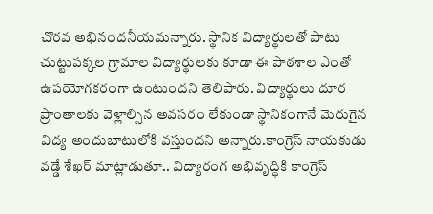చొరవ అభినందనీయమన్నారు. స్థానిక విద్యార్థులతో పాటు చుట్టుపక్కల గ్రామాల విద్యార్థులకు కూడా ఈ పాఠశాల ఎంతో ఉపయోగకరంగా ఉంటుందని తెలిపారు. విద్యార్థులు దూర ప్రాంతాలకు వెళ్లాల్సిన అవసరం లేకుండా స్థానికంగానే మెరుగైన విద్య అందుబాటులోకి వస్తుందని అన్నారు.కాంగ్రెస్‌ నాయకుడు వడ్డే శేఖర్‌ మాట్లాడుతూ.. విద్యారంగ అభివృద్ధికి కాంగ్రెస్‌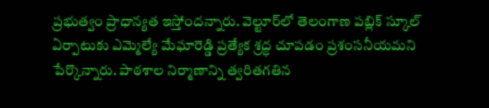ప్రభుత్వం ప్రాధాన్యత ఇస్తోందన్నారు. వెల్టూర్‌లో తెలంగాణ పబ్లిక్‌ స్కూల్‌ ఏర్పాటుకు ఎమ్మెల్యే మేఘారెడ్డి ప్రత్యేక శ్రద్ధ చూపడం ప్రశంసనీయమని పేర్కొన్నారు. పాఠశాల నిర్మాణాన్ని త్వరితగతిన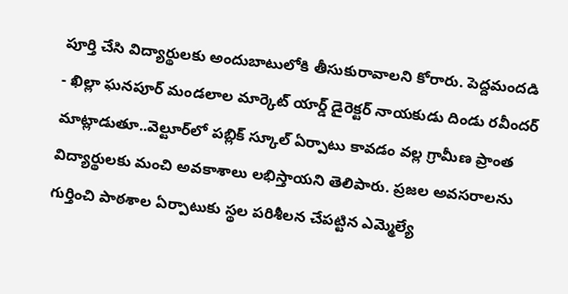పూర్తి చేసి విద్యార్థులకు అందుబాటులోకి తీసుకురావాలని కోరారు. పెద్దమందడి - ఖిల్లా ఘనపూర్ మండలాల మార్కెట్ యార్డ్ డైరెక్టర్ నాయకుడు దిండు రవీందర్‌ మాట్లాడుతూ..వెల్టూర్‌లో పబ్లిక్‌ స్కూల్‌ ఏర్పాటు కావడం వల్ల గ్రామీణ ప్రాంత విద్యార్థులకు మంచి అవకాశాలు లభిస్తాయని తెలిపారు. ప్రజల అవసరాలను గుర్తించి పాఠశాల ఏర్పాటుకు స్థల పరిశీలన చేపట్టిన ఎమ్మెల్యే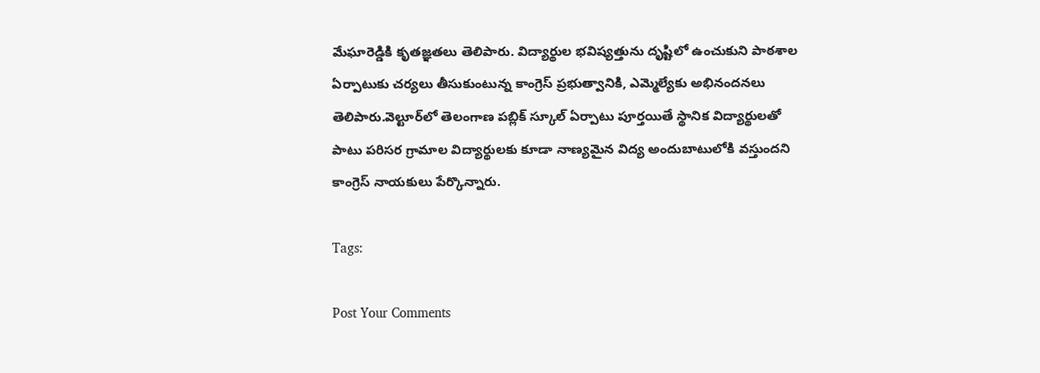మేఘారెడ్డికి కృతజ్ఞతలు తెలిపారు. విద్యార్థుల భవిష్యత్తును దృష్టిలో ఉంచుకుని పాఠశాల ఏర్పాటుకు చర్యలు తీసుకుంటున్న కాంగ్రెస్‌ ప్రభుత్వానికి, ఎమ్మెల్యేకు అభినందనలు తెలిపారు.వెల్టూర్‌లో తెలంగాణ పబ్లిక్‌ స్కూల్‌ ఏర్పాటు పూర్తయితే స్థానిక విద్యార్థులతో పాటు పరిసర గ్రామాల విద్యార్థులకు కూడా నాణ్యమైన విద్య అందుబాటులోకి వస్తుందని కాంగ్రెస్‌ నాయకులు పేర్కొన్నారు.

Tags:

Post Your Comments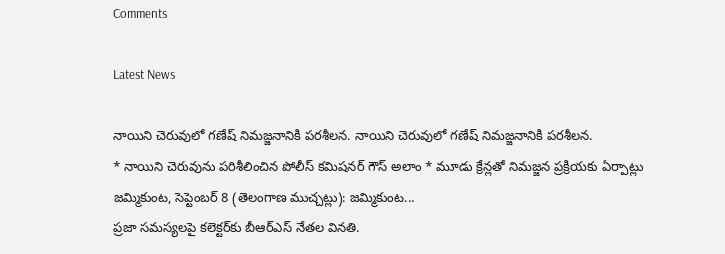Comments

Latest News

నాయిని చెరువులో గణేష్ నిమజ్జనానికి పరశీలన. నాయిని చెరువులో గణేష్ నిమజ్జనానికి పరశీలన.
* నాయిని చెరువును పరిశీలించిన పోలీస్ కమిషనర్ గౌస్ అలాం * మూడు క్రేన్లతో నిమజ్జన ప్రక్రియకు ఏర్పాట్లు జమ్మికుంట, సెప్టెంబర్ 8 (తెలంగాణ ముచ్చట్లు): జమ్మికుంట...
ప్రజా సమస్యలపై కలెక్టర్‌కు బీఆర్‌ఎస్‌ నేతల వినతి.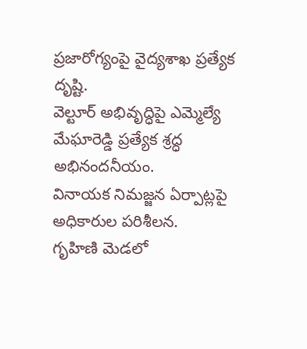ప్రజారోగ్యంపై వైద్యశాఖ ప్రత్యేక దృష్టి.
వెల్టూర్‌ అభివృద్ధిపై ఎమ్మెల్యే మేఘారెడ్డి ప్రత్యేక శ్రద్ధ అభినందనీయం.
వినాయక నిమజ్జన ఏర్పాట్లపై అధికారుల పరిశీలన.
గృహిణి మెడలో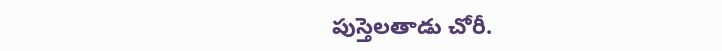పుస్తెలతాడు చోరీ.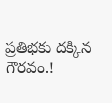ప్రతిభకు దక్కిన గౌరవం.!